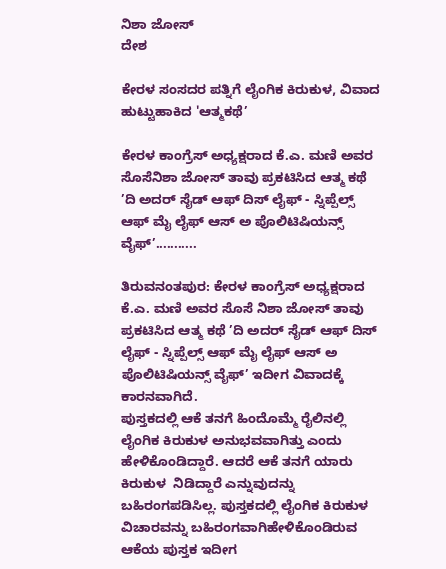ನಿಶಾ ಜೋಸ್
ದೇಶ

ಕೇರಳ ಸಂಸದರ ಪತ್ನಿಗೆ ಲೈಂಗಿಕ ಕಿರುಕುಳ, ವಿವಾದ ಹುಟ್ಟುಹಾಕಿದ 'ಆತ್ಮಕಥೆ’

ಕೇರಳ ಕಾಂಗ್ರೆಸ್ ಅಧ್ಯಕ್ಷರಾದ ಕೆ.ಎ. ಮಣಿ ಅವರ ಸೊಸೆನಿಶಾ ಜೋಸ್ ತಾವು ಪ್ರಕಟಿಸಿದ ಆತ್ಮ ಕಥೆ ’ದಿ ಅದರ್ ಸೈಡ್ ಆಫ್ ದಿಸ್ ಲೈಫ್ - ಸ್ನಿಪ್ಪೆಲ್ಸ್ ಆಫ್ ಮೈ ಲೈಫ್ ಆಸ್ ಅ ಪೊಲಿಟಿಷಿಯನ್ಸ್ ವೈಫ್’...........

ತಿರುವನಂತಪುರ: ಕೇರಳ ಕಾಂಗ್ರೆಸ್ ಅಧ್ಯಕ್ಷರಾದ  ಕೆ.ಎ. ಮಣಿ ಅವರ ಸೊಸೆ ನಿಶಾ ಜೋಸ್ ತಾವು ಪ್ರಕಟಿಸಿದ ಆತ್ಮ ಕಥೆ ’ದಿ ಅದರ್ ಸೈಡ್ ಆಫ್ ದಿಸ್ ಲೈಫ್ - ಸ್ನಿಪ್ಪೆಲ್ಸ್ ಆಫ್ ಮೈ ಲೈಫ್ ಆಸ್ ಅ ಪೊಲಿಟಿಷಿಯನ್ಸ್ ವೈಫ್’ ಇದೀಗ ವಿವಾದಕ್ಕೆ ಕಾರನವಾಗಿದೆ.
ಪುಸ್ತಕದಲ್ಲಿ ಆಕೆ ತನಗೆ ಹಿಂದೊಮ್ಮೆ ರೈಲಿನಲ್ಲಿ ಲೈಂಗಿಕ ಕಿರುಕುಳ ಅನುಭವವಾಗಿತ್ತು ಎಂದು ಹೇಳಿಕೊಂಡಿದ್ದಾರೆ. ಆದರೆ ಆಕೆ ತನಗೆ ಯಾರು ಕಿರುಕುಳ  ನಿಡಿದ್ದಾರೆ ಎನ್ನುವುದನ್ನು ಬಹಿರಂಗಪಡಿಸಿಲ್ಲ. ಪುಸ್ತಕದಲ್ಲಿ ಲೈಂಗಿಕ ಕಿರುಕುಳ ವಿಚಾರವನ್ನು ಬಹಿರಂಗವಾಗಿಹೇಳಿಕೊಂಡಿರುವ ಆಕೆಯ ಪುಸ್ತಕ ಇದೀಗ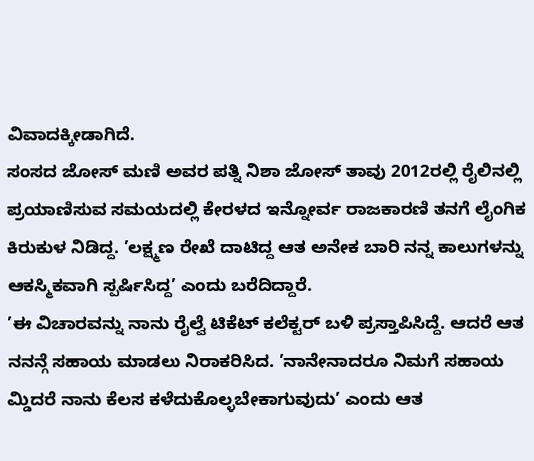ವಿವಾದಕ್ಕೀಡಾಗಿದೆ.
ಸಂಸದ ಜೋಸ್‌ ಮಣಿ ಅವರ ಪತ್ನಿ ನಿಶಾ ಜೋಸ್ ತಾವು 2012ರಲ್ಲಿ ರೈಲಿನಲ್ಲಿ ಪ್ರಯಾಣಿಸುವ ಸಮಯದಲ್ಲಿ ಕೇರಳದ ಇನ್ನೋರ್ವ ರಾಜಕಾರಣಿ ತನಗೆ ಲೈಂಗಿಕ ಕಿರುಕುಳ ನಿಡಿದ್ದ. ’ಲಕ್ಷ್ಮಣ ರೇಖೆ ದಾಟಿದ್ದ ಆತ ಅನೇಕ ಬಾರಿ ನನ್ನ ಕಾಲುಗಳನ್ನು ಆಕಸ್ಮಿಕವಾಗಿ ಸ್ಪರ್ಷಿಸಿದ್ದ’ ಎಂದು ಬರೆದಿದ್ದಾರೆ.
’ಈ ವಿಚಾರವನ್ನು ನಾನು ರೈಲ್ವೆ ಟಿಕೆಟ್ ಕಲೆಕ್ಟರ್ ಬಳಿ ಪ್ರಸ್ತಾಪಿಸಿದ್ದೆ. ಆದರೆ ಆತ ನನನ್ಗೆ ಸಹಾಯ ಮಾಡಲು ನಿರಾಕರಿಸಿದ. ’ನಾನೇನಾದರೂ ನಿಮಗೆ ಸಹಾಯ ಮ್ಡಿದರೆ ನಾನು ಕೆಲಸ ಕಳೆದುಕೊಲ್ಳಬೇಕಾಗುವುದು’ ಎಂದು ಆತ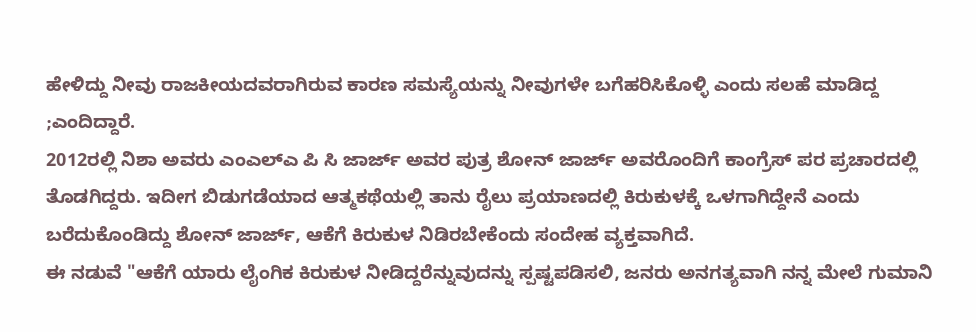ಹೇಳಿದ್ದು ನೀವು ರಾಜಕೀಯದವರಾಗಿರುವ ಕಾರಣ ಸಮಸ್ಯೆಯನ್ನು ನೀವುಗಳೇ ಬಗೆಹರಿಸಿಕೊಳ್ಳಿ ಎಂದು ಸಲಹೆ ಮಾಡಿದ್ದ ;ಎಂದಿದ್ದಾರೆ.
2012ರಲ್ಲಿ ನಿಶಾ ಅವರು ಎಂಎಲ್‌ಎ ಪಿ ಸಿ ಜಾರ್ಜ್‌ ಅವರ ಪುತ್ರ ಶೋನ್‌ ಜಾರ್ಜ್‌ ಅವರೊಂದಿಗೆ ಕಾಂಗ್ರೆಸ್ ಪರ ಪ್ರಚಾರದಲ್ಲಿ ತೊಡಗಿದ್ದರು. ಇದೀಗ ಬಿಡುಗಡೆಯಾದ ಆತ್ಮಕಥೆಯಲ್ಲಿ ತಾನು ರೈಲು ಪ್ರಯಾಣದಲ್ಲಿ ಕಿರುಕುಳಕ್ಕೆ ಒಳಗಾಗಿದ್ದೇನೆ ಎಂದು ಬರೆದುಕೊಂಡಿದ್ದು ಶೋನ್‌ ಜಾರ್ಜ್‌, ಆಕೆಗೆ ಕಿರುಕುಳ ನಿಡಿರಬೇಕೆಂದು ಸಂದೇಹ ವ್ಯಕ್ತವಾಗಿದೆ.
ಈ ನಡುವೆ "ಆಕೆಗೆ ಯಾರು ಲೈಂಗಿಕ ಕಿರುಕುಳ ನೀಡಿದ್ದರೆನ್ನುವುದನ್ನು ಸ್ಪಷ್ಟಪಡಿಸಲಿ, ಜನರು ಅನಗತ್ಯವಾಗಿ ನನ್ನ ಮೇಲೆ ಗುಮಾನಿ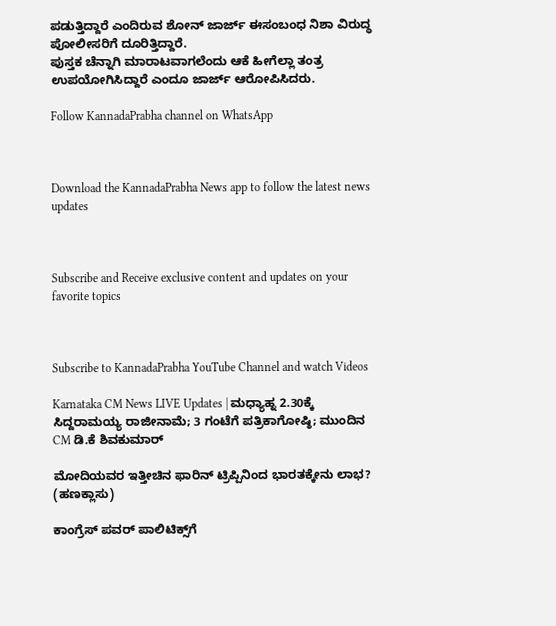ಪಡುತ್ತಿದ್ದಾರೆ ಎಂದಿರುವ ಶೋನ್‌ ಜಾರ್ಜ್‌ ಈಸಂಬಂಧ ನಿಶಾ ವಿರುದ್ಧ ಪೋಲೀಸರಿಗೆ ದೂರಿತ್ತಿದ್ದಾರೆ.
ಪುಸ್ತಕ ಚೆನ್ನಾಗಿ ಮಾರಾಟವಾಗಲೆಂದು ಆಕೆ ಹೀಗೆಲ್ಲಾ ತಂತ್ರ ಉಪಯೋಗಿಸಿದ್ದಾರೆ ಎಂದೂ ಜಾರ್ಜ್ ಆರೋಪಿಸಿದರು.

Follow KannadaPrabha channel on WhatsApp



Download the KannadaPrabha News app to follow the latest news updates



Subscribe and Receive exclusive content and updates on your favorite topics



Subscribe to KannadaPrabha YouTube Channel and watch Videos

Karnataka CM News LIVE Updates | ಮಧ್ಯಾಹ್ನ 2.30ಕ್ಕೆ ಸಿದ್ದರಾಮಯ್ಯ ರಾಜೀನಾಮೆ; 3 ಗಂಟೆಗೆ ಪತ್ರಿಕಾಗೋಷ್ಠಿ; ಮುಂದಿನ CM ಡಿ.ಕೆ ಶಿವಕುಮಾರ್

ಮೋದಿಯವರ ಇತ್ತೀಚಿನ ಫಾರಿನ್ ಟ್ರಿಪ್ಪಿನಿಂದ ಭಾರತಕ್ಕೇನು ಲಾಭ? (ಹಣಕ್ಲಾಸು)

ಕಾಂಗ್ರೆಸ್‌ ಪವರ್ ಪಾಲಿಟಿಕ್ಸ್‌ಗೆ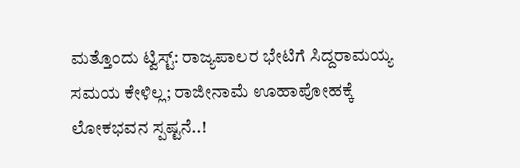ಮತ್ತೊಂದು ಟ್ವಿಸ್ಟ್: ರಾಜ್ಯಪಾಲರ ಭೇಟಿಗೆ ಸಿದ್ದರಾಮಯ್ಯ ಸಮಯ ಕೇಳಿಲ್ಲ; ರಾಜೀನಾಮೆ ಊಹಾಪೋಹಕ್ಕೆ ಲೋಕಭವನ ಸ್ಪಷ್ಟನೆ..!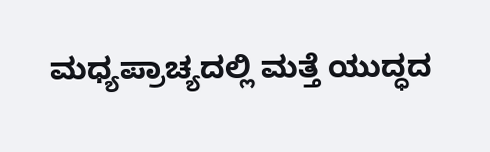ಮಧ್ಯಪ್ರಾಚ್ಯದಲ್ಲಿ ಮತ್ತೆ ಯುದ್ಧದ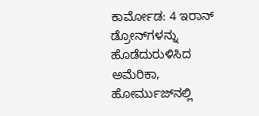ಕಾರ್ಮೋಡ: 4 ಇರಾನ್ ಡ್ರೋನ್‌ಗಳನ್ನು ಹೊಡೆದುರುಳಿಸಿದ ಅಮೆರಿಕಾ, ಹೋರ್ಮುಜ್‌ನಲ್ಲಿ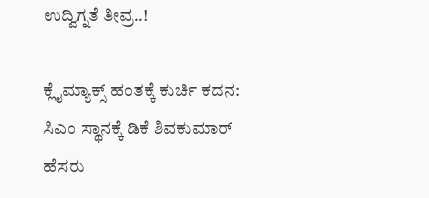ಉದ್ವಿಗ್ನತೆ ತೀವ್ರ..!

ಕ್ಲೈಮ್ಯಾಕ್ಸ್‌ ಹಂತಕ್ಕೆ ಕುರ್ಚಿ ಕದನ: ಸಿಎಂ ಸ್ಥಾನಕ್ಕೆ ಡಿಕೆ ಶಿವಕುಮಾರ್ ಹೆಸರು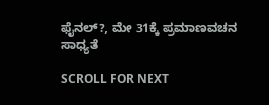ಫೈನಲ್?, ಮೇ 31ಕ್ಕೆ ಪ್ರಮಾಣವಚನ ಸಾಧ್ಯತೆ

SCROLL FOR NEXT